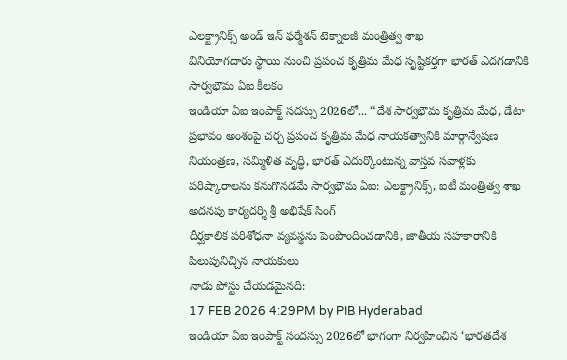ఎలక్ట్రానిక్స్ అండ్ ఇన్ ఫర్మేశన్ టెక్నాలజీ మంత్రిత్వ శాఖ
వినియోగదారు స్థాయి నుంచి ప్రపంచ కృత్రిమ మేధ సృష్టికర్తగా భారత్ ఎదగడానికి సార్వభౌమ ఏఐ కీలకం
ఇండియా ఏఐ ఇంపాక్ట్ సదస్సు 2026లో... “దేశ సార్వభౌమ కృత్రిమ మేధ, డేటా ప్రభావం అంశంపై చర్చ ప్రపంచ కృత్రిమ మేధ నాయకత్వానికి మార్గాన్వేషణ
నియంత్రణ, సమ్మిళిత వృద్ధి, భారత్ ఎదుర్కొంటున్న వాస్తవ సవాళ్లకు పరిష్కారాలను కనుగొనడమే సార్వభౌమ ఏఐ: ఎలక్ట్రానిక్స్, ఐటీ మంత్రిత్వ శాఖ అదనపు కార్యదర్శి శ్రీ అభిషేక్ సింగ్
దీర్ఘకాలిక పరిశోధనా వ్యవస్థను పెంపొందించడానికి, జాతీయ సహకారానికి పిలుపునిచ్చిన నాయకులు
నాడు పోస్టు చేయడమైనది:
17 FEB 2026 4:29PM by PIB Hyderabad
ఇండియా ఏఐ ఇంపాక్ట్ సందస్సు 2026లో భాగంగా నిర్వహించిన ‘భారతదేశ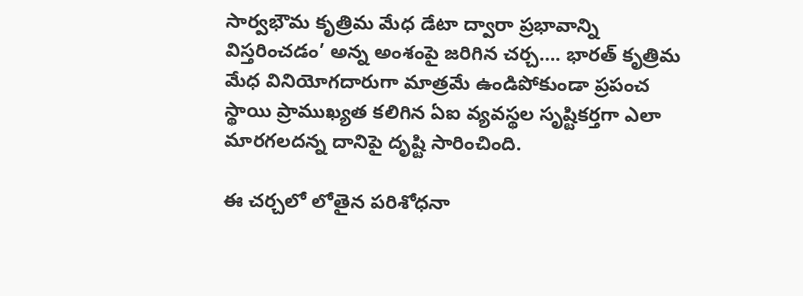సార్వభౌమ కృత్రిమ మేధ డేటా ద్వారా ప్రభావాన్ని విస్తరించడం’ అన్న అంశంపై జరిగిన చర్చ…. భారత్ కృత్రిమ మేధ వినియోగదారుగా మాత్రమే ఉండిపోకుండా ప్రపంచ స్థాయి ప్రాముఖ్యత కలిగిన ఏఐ వ్యవస్థల సృష్టికర్తగా ఎలా మారగలదన్న దానిపై దృష్టి సారించింది.

ఈ చర్చలో లోతైన పరిశోధనా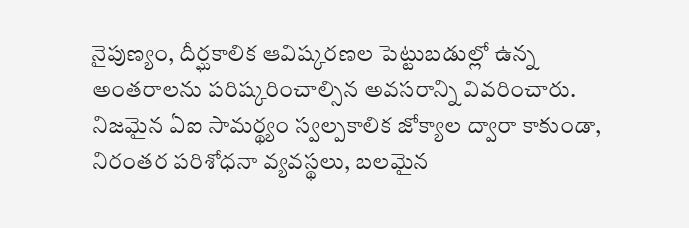నైపుణ్యం, దీర్ఘకాలిక ఆవిష్కరణల పెట్టుబడుల్లో ఉన్న అంతరాలను పరిష్కరించాల్సిన అవసరాన్ని వివరించారు. నిజమైన ఏఐ సామర్థ్యం స్వల్పకాలిక జోక్యాల ద్వారా కాకుండా, నిరంతర పరిశోధనా వ్యవస్థలు, బలమైన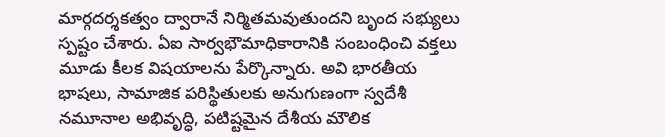మార్గదర్శకత్వం ద్వారానే నిర్మితమవుతుందని బృంద సభ్యులు స్పష్టం చేశారు. ఏఐ సార్వభౌమాధికారానికి సంబంధించి వక్తలు మూడు కీలక విషయాలను పేర్కొన్నారు. అవి భారతీయ భాషలు, సామాజిక పరిస్థితులకు అనుగుణంగా స్వదేశీ నమూనాల అభివృద్ధి, పటిష్టమైన దేశీయ మౌలిక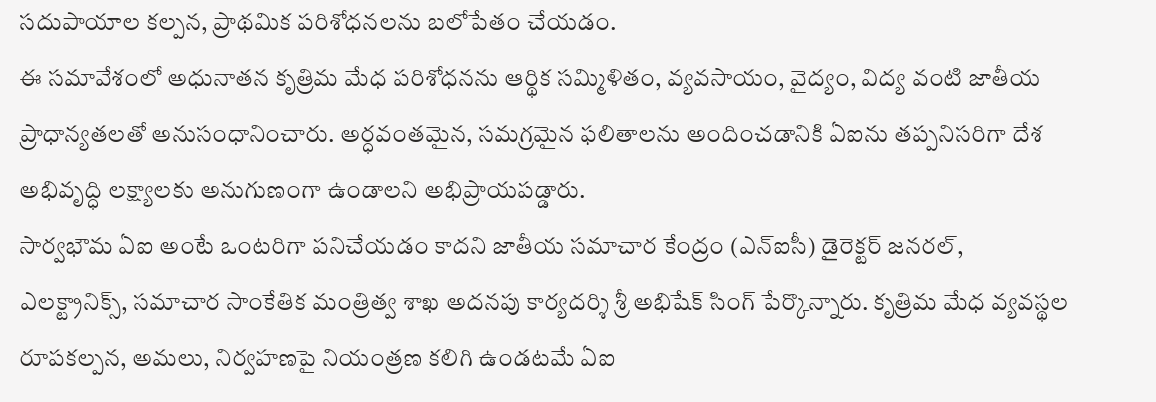సదుపాయాల కల్పన, ప్రాథమిక పరిశోధనలను బలోపేతం చేయడం.
ఈ సమావేశంలో అధునాతన కృత్రిమ మేధ పరిశోధనను ఆర్థిక సమ్మిళితం, వ్యవసాయం, వైద్యం, విద్య వంటి జాతీయ ప్రాధాన్యతలతో అనుసంధానించారు. అర్ధవంతమైన, సమగ్రమైన ఫలితాలను అందించడానికి ఏఐను తప్పనిసరిగా దేశ అభివృద్ధి లక్ష్యాలకు అనుగుణంగా ఉండాలని అభిప్రాయపడ్డారు.
సార్వభౌమ ఏఐ అంటే ఒంటరిగా పనిచేయడం కాదని జాతీయ సమాచార కేంద్రం (ఎన్ఐసీ) డైరెక్టర్ జనరల్, ఎలక్ట్రానిక్స్, సమాచార సాంకేతిక మంత్రిత్వ శాఖ అదనపు కార్యదర్శి శ్రీ అభిషేక్ సింగ్ పేర్కొన్నారు. కృత్రిమ మేధ వ్యవస్థల రూపకల్పన, అమలు, నిర్వహణపై నియంత్రణ కలిగి ఉండటమే ఏఐ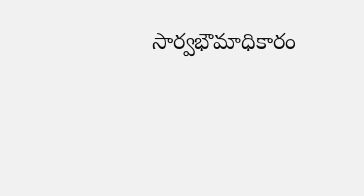సార్వభౌమాధికారం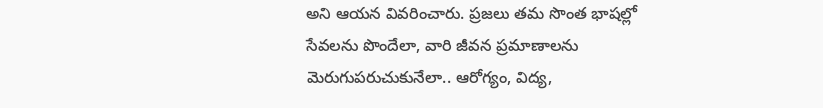అని ఆయన వివరించారు. ప్రజలు తమ సొంత భాషల్లో సేవలను పొందేలా, వారి జీవన ప్రమాణాలను మెరుగుపరుచుకునేలా.. ఆరోగ్యం, విద్య,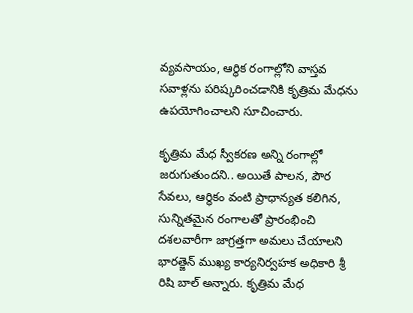వ్యవసాయం, ఆర్థిక రంగాల్లోని వాస్తవ సవాళ్లను పరిష్కరించడానికి కృత్రిమ మేధను ఉపయోగించాలని సూచించారు.

కృత్రిమ మేధ స్వీకరణ అన్ని రంగాల్లో జరుగుతుందని.. అయితే పాలన, పౌర సేవలు, ఆర్థికం వంటి ప్రాధాన్యత కలిగిన, సున్నితమైన రంగాలతో ప్రారంభించి దశలవారీగా జాగ్రత్తగా అమలు చేయాలని భారత్జెన్ ముఖ్య కార్యనిర్వహక అధికారి శ్రీ రిషి బాల్ అన్నారు. కృత్రిమ మేధ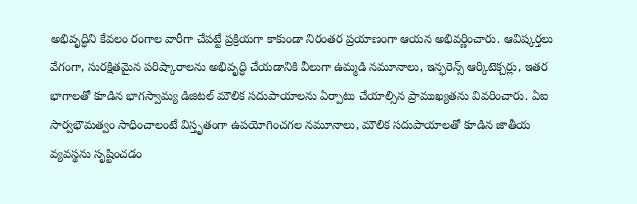అభివృద్ధిని కేవలం రంగాల వారీగా చేపట్టే ప్రక్రియగా కాకుండా నిరంతర ప్రయాణంగా ఆయన అభివర్ణించారు. ఆవిష్కర్తలు వేగంగా, సురక్షితమైన పరిష్కారాలను అభివృద్ధి చేయడానికి వీలుగా ఉమ్మడి నమూనాలు, ఇన్ఫరెన్స్ ఆర్కిటెక్చర్లు, ఇతర భాగాలతో కూడిన భాగస్వామ్య డిజిటల్ మౌలిక సదుపాయాలను ఏర్పాటు చేయాల్సిన ప్రాముఖ్యతను వివరించారు. ఏఐ సార్వభౌమత్వం సాధించాలంటే విస్తృతంగా ఉపయోగించగల నమూనాలు, మౌలిక సదుపాయాలతో కూడిన జాతీయ వ్యవస్థను సృష్టించడం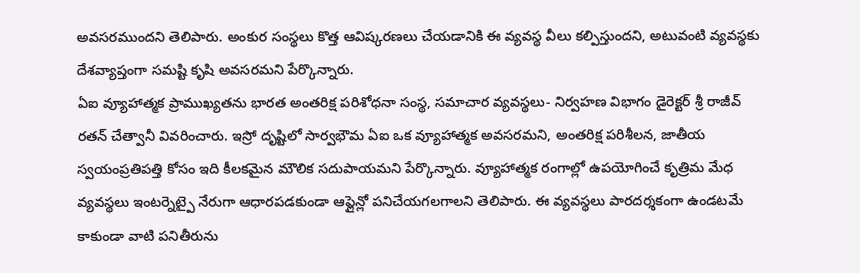అవసరముందని తెలిపారు. అంకుర సంస్థలు కొత్త ఆవిష్కరణలు చేయడానికి ఈ వ్యవస్థ వీలు కల్పిస్తుందని, అటువంటి వ్యవస్థకు దేశవ్యాప్తంగా సమష్టి కృషి అవసరమని పేర్కొన్నారు.
ఏఐ వ్యూహాత్మక ప్రాముఖ్యతను భారత అంతరిక్ష పరిశోధనా సంస్థ, సమాచార వ్యవస్థలు- నిర్వహణ విభాగం డైరెక్టర్ శ్రీ రాజీవ్ రతన్ చేత్వానీ వివరించారు. ఇస్రో దృష్టిలో సార్వభౌమ ఏఐ ఒక వ్యూహాత్మక అవసరమని, అంతరిక్ష పరిశీలన, జాతీయ స్వయంప్రతిపత్తి కోసం ఇది కీలకమైన మౌలిక సదుపాయమని పేర్కొన్నారు. వ్యూహాత్మక రంగాల్లో ఉపయోగించే కృత్రిమ మేధ వ్యవస్థలు ఇంటర్నెట్పై నేరుగా ఆధారపడకుండా ఆఫ్లైన్లో పనిచేయగలగాలని తెలిపారు. ఈ వ్యవస్థలు పారదర్శకంగా ఉండటమే కాకుండా వాటి పనితీరును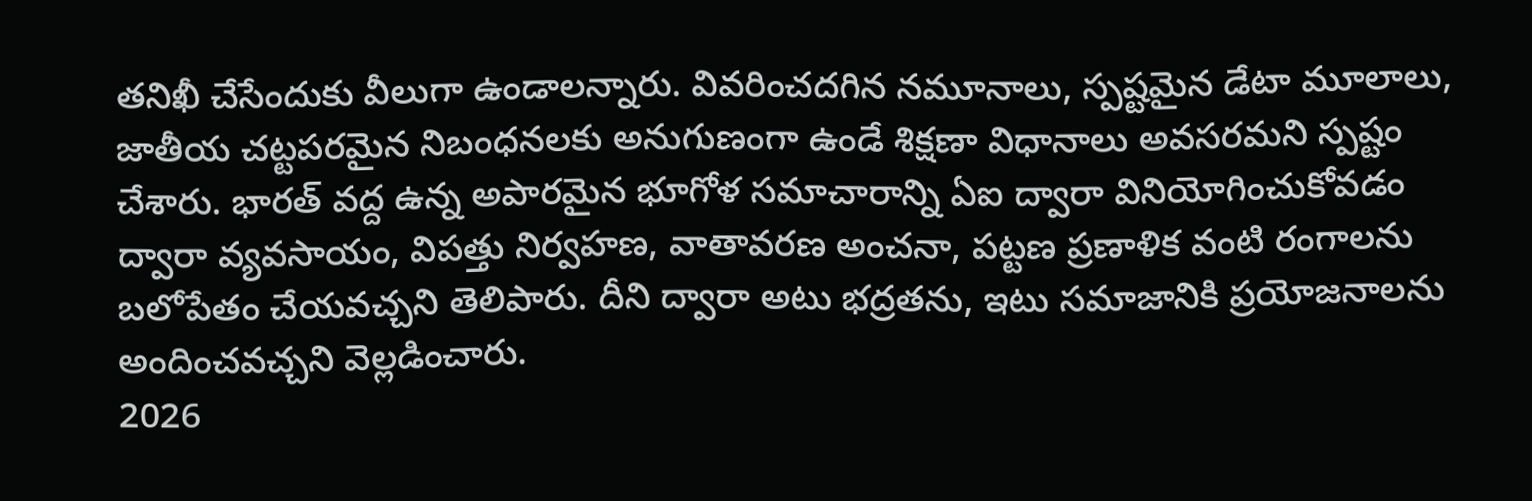తనిఖీ చేసేందుకు వీలుగా ఉండాలన్నారు. వివరించదగిన నమూనాలు, స్పష్టమైన డేటా మూలాలు, జాతీయ చట్టపరమైన నిబంధనలకు అనుగుణంగా ఉండే శిక్షణా విధానాలు అవసరమని స్పష్టం చేశారు. భారత్ వద్ద ఉన్న అపారమైన భూగోళ సమాచారాన్ని ఏఐ ద్వారా వినియోగించుకోవడం ద్వారా వ్యవసాయం, విపత్తు నిర్వహణ, వాతావరణ అంచనా, పట్టణ ప్రణాళిక వంటి రంగాలను బలోపేతం చేయవచ్చని తెలిపారు. దీని ద్వారా అటు భద్రతను, ఇటు సమాజానికి ప్రయోజనాలను అందించవచ్చని వెల్లడించారు.
2026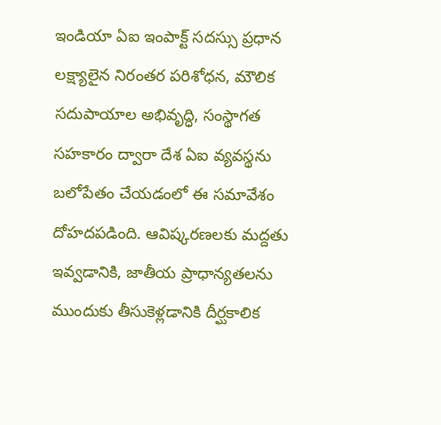ఇండియా ఏఐ ఇంపాక్ట్ సదస్సు ప్రధాన లక్ష్యాలైన నిరంతర పరిశోధన, మౌలిక సదుపాయాల అభివృద్ధి, సంస్థాగత సహకారం ద్వారా దేశ ఏఐ వ్యవస్థను బలోపేతం చేయడంలో ఈ సమావేశం దోహదపడింది. ఆవిష్కరణలకు మద్దతు ఇవ్వడానికి, జాతీయ ప్రాధాన్యతలను ముందుకు తీసుకెళ్లడానికి దీర్ఘకాలిక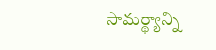సామర్థ్యాన్ని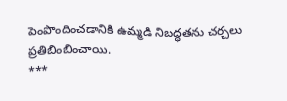పెంపొందించడానికి ఉమ్మడి నిబద్ధతను చర్చలు ప్రతిబింబించాయి.
***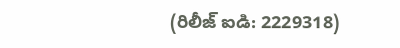(రిలీజ్ ఐడి: 2229318)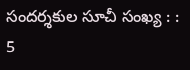సందర్శకుల సూచీ సంఖ్య : : 5